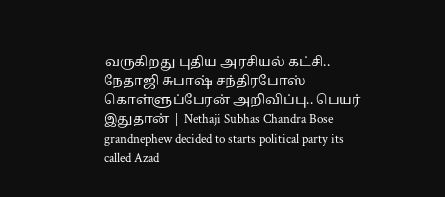வருகிறது புதிய அரசியல் கட்சி.. நேதாஜி சுபாஷ் சந்திரபோஸ் கொள்ளுப்பேரன் அறிவிப்பு.. பெயர் இதுதான் | Nethaji Subhas Chandra Bose grandnephew decided to starts political party its called Azad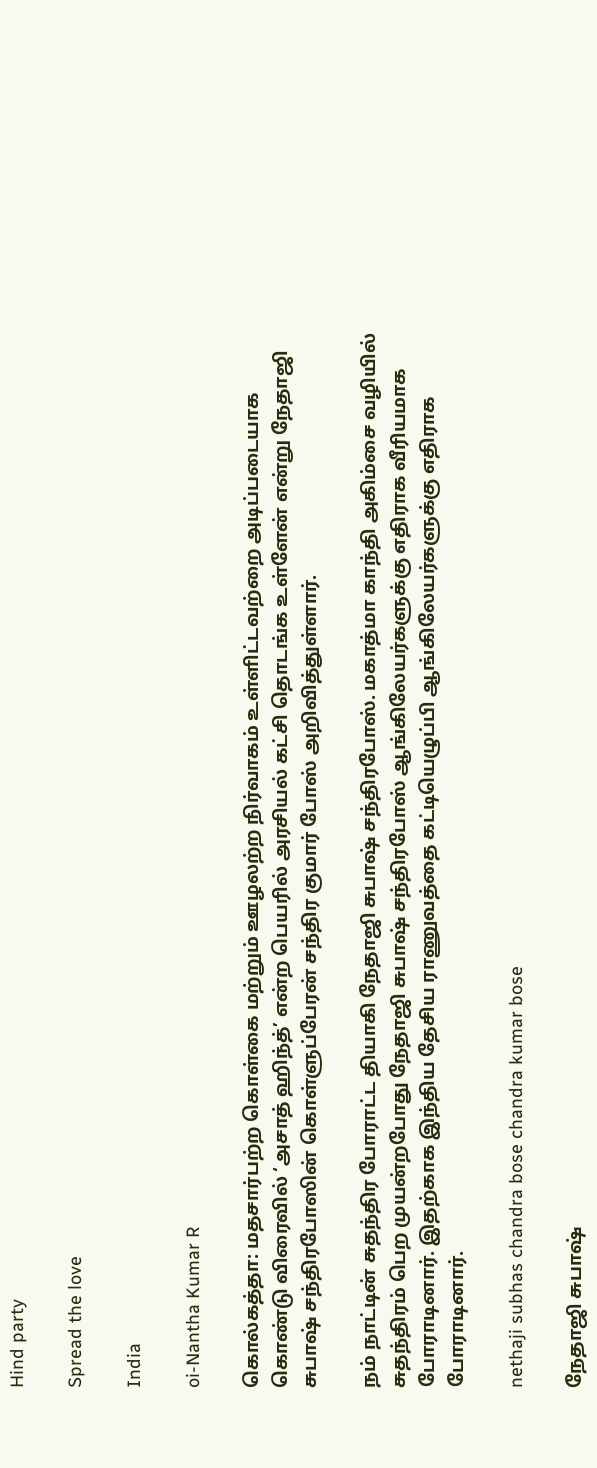Hind party

Spread the love

India

oi-Nantha Kumar R

கொல்கத்தா: மதசார்பற்ற கொள்கை மற்றும் ஊழலற்ற நிர்வாகம் உள்ளிட்டவற்றை அடிப்படையாக கொண்டு விரைவில் ‘அசாத் ஹிந்த்’ என்ற பெயரில் அரசியல் கட்சி தொடங்க உள்ளேன் என்று நேதாஜி சுபாஷ் சந்திரபோஸின் கொள்ளுப்பேரன் சந்திர குமார் போஸ் அறிவித்துள்ளார்.

நம் நாட்டின் சுதந்திர போராட்ட தியாகி நேதாஜி சுபாஷ் சந்திரபோஸ். மகாத்மா காந்தி அகிம்சை வழியில் சுதந்திரம் பெற முயன்றபோது நேதாஜி சுபாஷ் சந்திரபோஸ் ஆங்கிலேயர்களுக்கு எதிராக வீரியமாக போராடினார். இதற்காக இந்திய தேசிய ராணுவத்தை கட்டியெழுப்பி ஆங்கிலேயர்களுக்கு எதிராக போராடினார்.

nethaji subhas chandra bose chandra kumar bose

நேதாஜி சுபாஷ்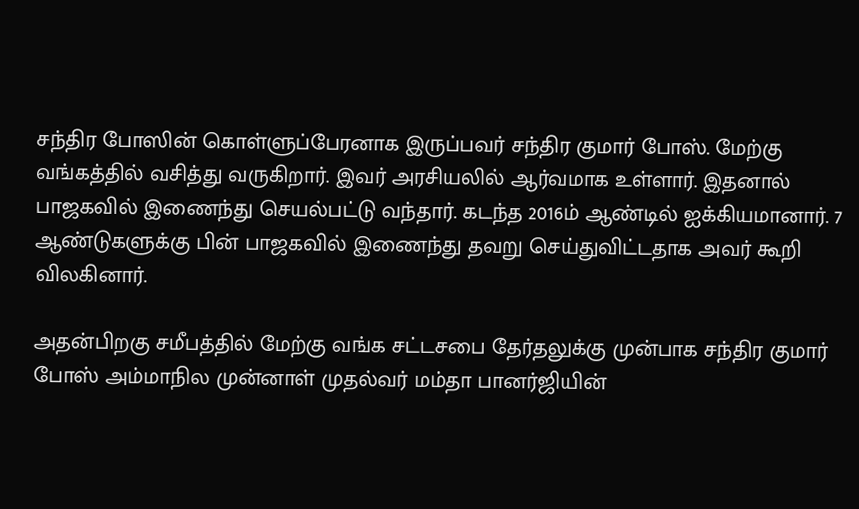சந்திர போஸின் கொள்ளுப்பேரனாக இருப்பவர் சந்திர குமார் போஸ். மேற்கு வங்கத்தில் வசித்து வருகிறார். இவர் அரசியலில் ஆர்வமாக உள்ளார். இதனால் பாஜகவில் இணைந்து செயல்பட்டு வந்தார். கடந்த 2016ம் ஆண்டில் ஐக்கியமானார். 7 ஆண்டுகளுக்கு பின் பாஜகவில் இணைந்து தவறு செய்துவிட்டதாக அவர் கூறி விலகினார்.

அதன்பிறகு சமீபத்தில் மேற்கு வங்க சட்டசபை தேர்தலுக்கு முன்பாக சந்திர குமார் போஸ் அம்மாநில முன்னாள் முதல்வர் மம்தா பானர்ஜியின்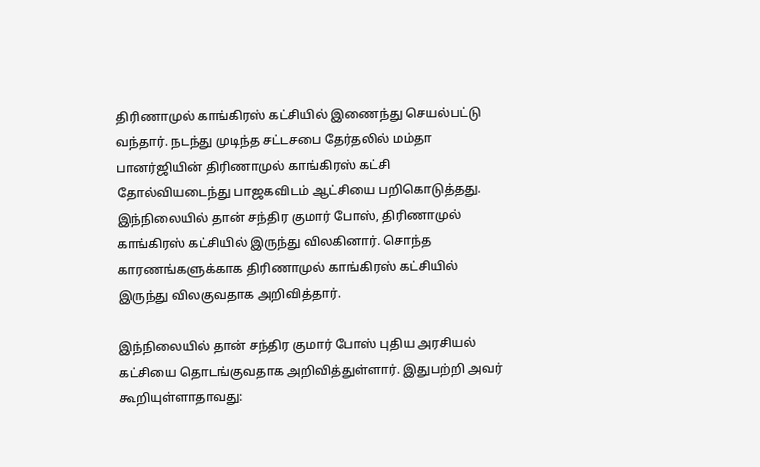திரிணாமுல் காங்கிரஸ் கட்சியில் இணைந்து செயல்பட்டு வந்தார். நடந்து முடிந்த சட்டசபை தேர்தலில் மம்தா பானர்ஜியின் திரிணாமுல் காங்கிரஸ் கட்சி தோல்வியடைந்து பாஜகவிடம் ஆட்சியை பறிகொடுத்தது. இந்நிலையில் தான் சந்திர குமார் போஸ், திரிணாமுல் காங்கிரஸ் கட்சியில் இருந்து விலகினார். சொந்த காரணங்களுக்காக திரிணாமுல் காங்கிரஸ் கட்சியில் இருந்து விலகுவதாக அறிவித்தார்.

இந்நிலையில் தான் சந்திர குமார் போஸ் புதிய அரசியல் கட்சியை தொடங்குவதாக அறிவித்துள்ளார். இதுபற்றி அவர் கூறியுள்ளாதாவது: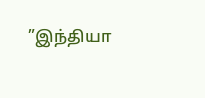”இந்தியா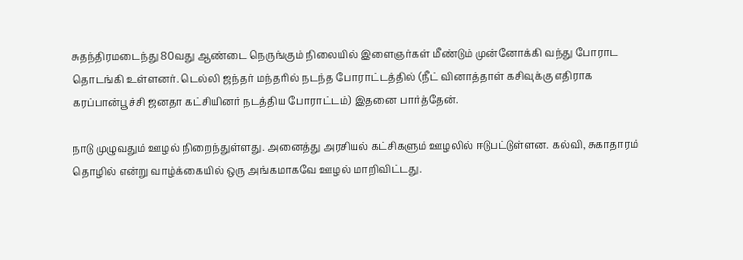சுதந்திரமடைந்து 80வது ஆண்டை நெருங்கும் நிலையில் இளைஞர்கள் மீண்டும் முன்னோக்கி வந்து போராட தொடங்கி உள்ளனர். டெல்லி ஜந்தர் மந்தரில் நடந்த போராட்டத்தில் (நீட் வினாத்தாள் கசிவுக்கு எதிராக கரப்பான்பூச்சி ஜனதா கட்சியினர் நடத்திய போராட்டம்) இதனை பார்த்தேன்.

நாடு முழுவதும் ஊழல் நிறைந்துள்ளது. அனைத்து அரசியல் கட்சிகளும் ஊழலில் ஈடுபட்டுள்ளன. கல்வி, சுகாதாரம் தொழில் என்று வாழ்க்கையில் ஒரு அங்கமாகவே ஊழல் மாறிவிட்டது.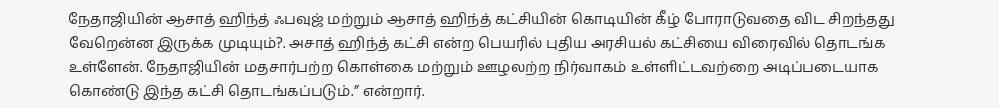நேதாஜியின் ஆசாத் ஹிந்த் ஃபவுஜ் மற்றும் ஆசாத் ஹிந்த் கட்சியின் கொடியின் கீழ் போராடுவதை விட சிறந்தது வேறென்ன இருக்க முடியும்?. அசாத் ஹிந்த் கட்சி என்ற பெயரில் புதிய அரசியல் கட்சியை விரைவில் தொடங்க உள்ளேன். நேதாஜியின் மதசார்பற்ற கொள்கை மற்றும் ஊழலற்ற நிர்வாகம் உள்ளிட்டவற்றை அடிப்படையாக கொண்டு இந்த கட்சி தொடங்கப்படும்.” என்றார்.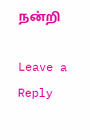நன்றி

Leave a Reply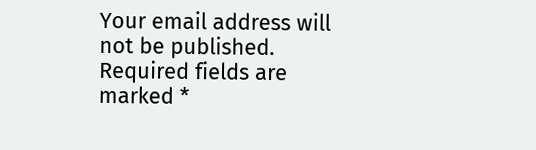Your email address will not be published. Required fields are marked *